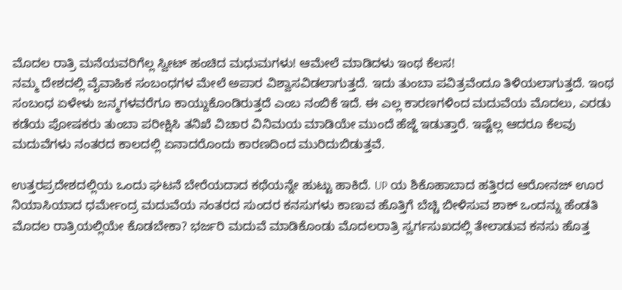ಮೊದಲ ರಾತ್ರಿ ಮನೆಯವರಿಗೆಲ್ಲ ಸ್ವೀಟ್ ಹಂಚಿದ ಮಧುಮಗಳು! ಆಮೇಲೆ ಮಾಡಿದಳು ಇಂಥ ಕೆಲಸ!
ನಮ್ಮ ದೇಶದಲ್ಲಿ ವೈವಾಹಿಕ ಸಂಬಂಧಗಳ ಮೇಲೆ ಅಪಾರ ವಿಶ್ವಾಸವಿಡಲಾಗುತ್ತದೆ. ಇದು ತುಂಬಾ ಪವಿತ್ರವೆಂದೂ ತಿಳಿಯಲಾಗುತ್ತದೆ. ಇಂಥ ಸಂಬಂಧ ಏಳೇಳು ಜನ್ಮಗಳವರೆಗೂ ಕಾಯ್ದುಕೊಂಡಿರುತ್ತದೆ ಎಂಬ ನಂಬಿಕೆ ಇದೆ. ಈ ಎಲ್ಲ ಕಾರಣಗಳಿಂದ ಮದುವೆಯ ಮೊದಲು, ಎರಡು ಕಡೆಯ ಪೋಷಕರು ತುಂಬಾ ಪರೀಕ್ಷಿಸಿ ತನಿಖೆ ವಿಚಾರ ವಿನಿಮಯ ಮಾಡಿಯೇ ಮುಂದೆ ಹೆಜ್ಜೆ ಇಡುತ್ತಾರೆ. ಇಷ್ಟೆಲ್ಲ ಆದರೂ ಕೆಲವು ಮದುವೆಗಳು ನಂತರದ ಕಾಲದಲ್ಲಿ ಏನಾದರೊಂದು ಕಾರಣದಿಂದ ಮುರಿದುಬಿಡುತ್ತವೆ.

ಉತ್ತರಪ್ರದೇಶದಲ್ಲಿಯ ಒಂದು ಘಟನೆ ಬೇರೆಯದಾದ ಕಥೆಯನ್ನೇ ಹುಟ್ಟು ಹಾಕಿದೆ. UP ಯ ಶಿಕೊಹಾಬಾದ ಹತ್ತಿರದ ಆರೋನಜ್ ಊರ ನಿಯಾಸಿಯಾದ ಧರ್ಮೇಂದ್ರ ಮದುವೆಯ ನಂತರದ ಸುಂದರ ಕನಸುಗಳು ಕಾಣುವ ಹೊತ್ತಿಗೆ ಬೆಚ್ಚಿ ಬೀಳಿಸುವ ಶಾಕ್ ಒಂದನ್ನು ಹೆಂಡತಿ ಮೊದಲ ರಾತ್ರಿಯಲ್ಲಿಯೇ ಕೊಡಬೇಕಾ? ಭರ್ಜರಿ ಮದುವೆ ಮಾಡಿಕೊಂಡು ಮೊದಲರಾತ್ರಿ ಸ್ವರ್ಗಸುಖದಲ್ಲಿ ತೇಲಾಡುವ ಕನಸು ಹೊತ್ತ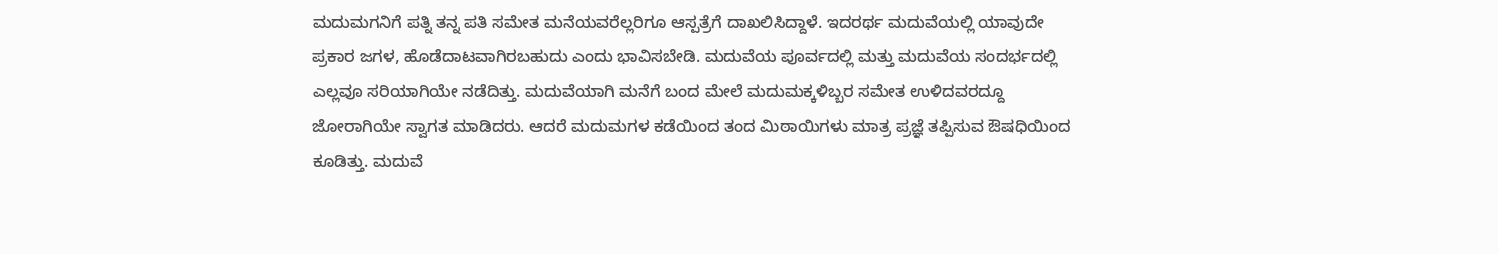ಮದುಮಗನಿಗೆ ಪತ್ನಿ ತನ್ನ ಪತಿ ಸಮೇತ ಮನೆಯವರೆಲ್ಲರಿಗೂ ಆಸ್ಪತ್ರೆಗೆ ದಾಖಲಿಸಿದ್ದಾಳೆ. ಇದರರ್ಥ ಮದುವೆಯಲ್ಲಿ ಯಾವುದೇ ಪ್ರಕಾರ ಜಗಳ, ಹೊಡೆದಾಟವಾಗಿರಬಹುದು ಎಂದು ಭಾವಿಸಬೇಡಿ. ಮದುವೆಯ ಪೂರ್ವದಲ್ಲಿ ಮತ್ತು ಮದುವೆಯ ಸಂದರ್ಭದಲ್ಲಿ ಎಲ್ಲವೂ ಸರಿಯಾಗಿಯೇ ನಡೆದಿತ್ತು. ಮದುವೆಯಾಗಿ ಮನೆಗೆ ಬಂದ ಮೇಲೆ ಮದುಮಕ್ಕಳಿಬ್ಬರ ಸಮೇತ ಉಳಿದವರದ್ದೂ ಜೋರಾಗಿಯೇ ಸ್ವಾಗತ ಮಾಡಿದರು. ಆದರೆ ಮದುಮಗಳ ಕಡೆಯಿಂದ ತಂದ ಮಿಠಾಯಿಗಳು ಮಾತ್ರ ಪ್ರಜ್ಞೆ ತಪ್ಪಿಸುವ ಔಷಧಿಯಿಂದ ಕೂಡಿತ್ತು. ಮದುವೆ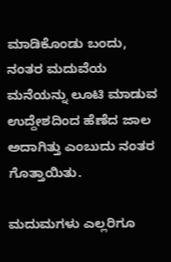ಮಾಡಿಕೊಂಡು ಬಂದು, ನಂತರ ಮದುವೆಯ ಮನೆಯನ್ನು ಲೂಟಿ ಮಾಡುವ ಉದ್ದೇಶದಿಂದ ಹೆಣೆದ ಜಾಲ ಅದಾಗಿತ್ತು ಎಂಬುದು ನಂತರ ಗೊತ್ತಾಯಿತು.

ಮದುಮಗಳು ಎಲ್ಲರಿಗೂ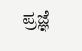ಪ್ರಜ್ಞೆ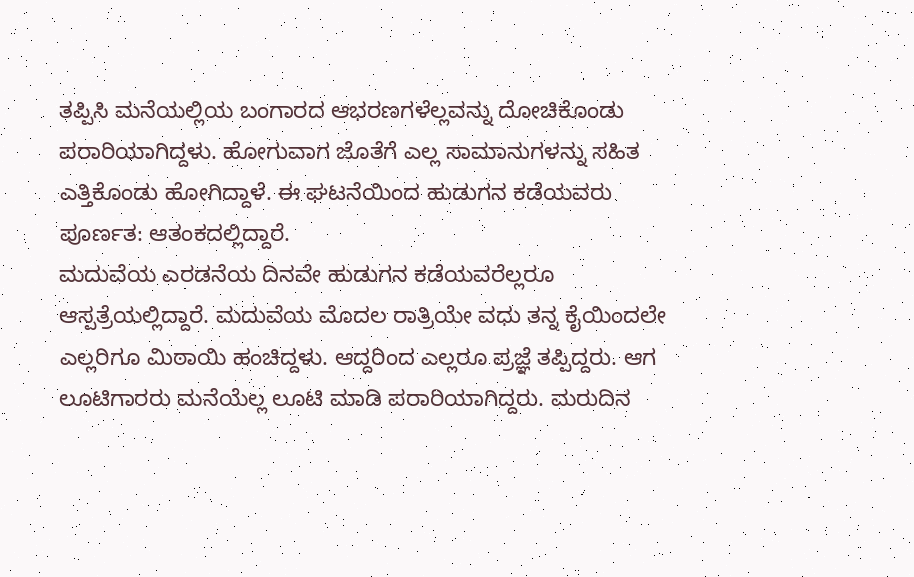ತಪ್ಪಿಸಿ ಮನೆಯಲ್ಲಿಯ ಬಂಗಾರದ ಆಭರಣಗಳೆಲ್ಲವನ್ನು ದೋಚಿಕೊಂಡು ಪರಾರಿಯಾಗಿದ್ದಳು. ಹೋಗುವಾಗ ಜೊತೆಗೆ ಎಲ್ಲ ಸಾಮಾನುಗಳನ್ನು ಸಹಿತ ಎತ್ತಿಕೊಂಡು ಹೋಗಿದ್ದಾಳೆ. ಈ ಘಟನೆಯಿಂದ ಹುಡುಗನ ಕಡೆಯವರು ಪೂರ್ಣತ: ಆತಂಕದಲ್ಲಿದ್ದಾರೆ.
ಮದುವೆಯ ಎರಡನೆಯ ದಿನವೇ ಹುಡುಗನ ಕಡೆಯವರೆಲ್ಲರೂ ಆಸ್ಪತ್ರೆಯಲ್ಲಿದ್ದಾರೆ. ಮದುವೆಯ ಮೊದಲ ರಾತ್ರಿಯೇ ವಧು ತನ್ನ ಕೈಯಿಂದಲೇ ಎಲ್ಲರಿಗೂ ಮಿಠಾಯಿ ಹಂಚಿದ್ದಳು. ಆದ್ದರಿಂದ ಎಲ್ಲರೂ ಪ್ರಜ್ಞೆ ತಪ್ಪಿದ್ದರು. ಆಗ ಲೂಟಿಗಾರರು ಮನೆಯೆಲ್ಲ ಲೂಟಿ ಮಾಡಿ ಪರಾರಿಯಾಗಿದ್ದರು. ಮರುದಿನ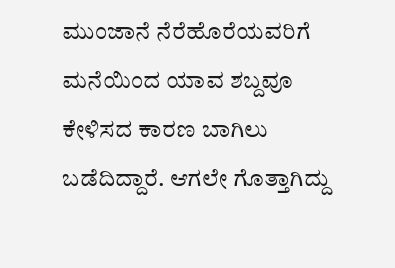ಮುಂಜಾನೆ ನೆರೆಹೊರೆಯವರಿಗೆ ಮನೆಯಿಂದ ಯಾವ ಶಬ್ದವೂ ಕೇಳಿಸದ ಕಾರಣ ಬಾಗಿಲು ಬಡೆದಿದ್ದಾರೆ. ಆಗಲೇ ಗೊತ್ತಾಗಿದ್ದು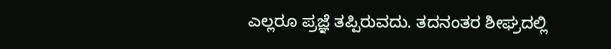ಎಲ್ಲರೂ ಪ್ರಜ್ಞೆ ತಪ್ಪಿರುವದು. ತದನಂತರ ಶೀಘ್ರದಲ್ಲಿ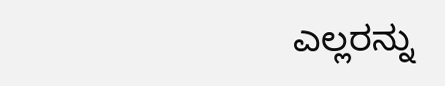ಎಲ್ಲರನ್ನು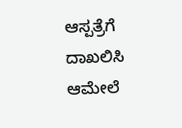ಆಸ್ಪತ್ರೆಗೆ ದಾಖಲಿಸಿ ಆಮೇಲೆ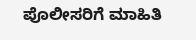ಪೊಲೀಸರಿಗೆ ಮಾಹಿತಿ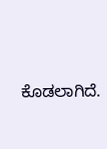ಕೊಡಲಾಗಿದೆ.